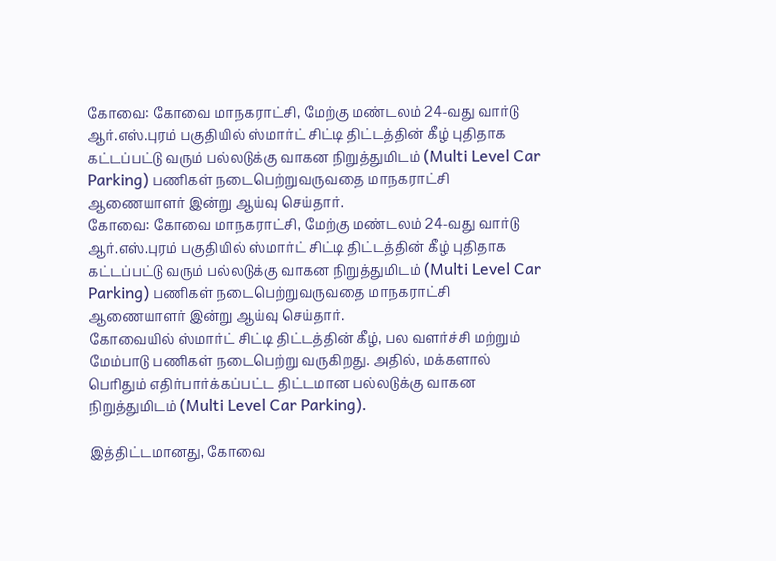கோவை: கோவை மாநகராட்சி, மேற்கு மண்டலம் 24-வது வார்டு ஆர்.எஸ்.புரம் பகுதியில் ஸ்மார்ட் சிட்டி திட்டத்தின் கீழ் புதிதாக கட்டப்பட்டு வரும் பல்லடுக்கு வாகன நிறுத்துமிடம் (Multi Level Car Parking) பணிகள் நடைபெற்றுவருவதை மாநகராட்சி ஆணையாளர் இன்று ஆய்வு செய்தார்.
கோவை: கோவை மாநகராட்சி, மேற்கு மண்டலம் 24-வது வார்டு ஆர்.எஸ்.புரம் பகுதியில் ஸ்மார்ட் சிட்டி திட்டத்தின் கீழ் புதிதாக கட்டப்பட்டு வரும் பல்லடுக்கு வாகன நிறுத்துமிடம் (Multi Level Car Parking) பணிகள் நடைபெற்றுவருவதை மாநகராட்சி ஆணையாளர் இன்று ஆய்வு செய்தார்.
கோவையில் ஸ்மார்ட் சிட்டி திட்டத்தின் கீழ், பல வளர்ச்சி மற்றும் மேம்பாடு பணிகள் நடைபெற்று வருகிறது. அதில், மக்களால் பெரிதும் எதிர்பார்க்கப்பட்ட திட்டமான பல்லடுக்கு வாகன நிறுத்துமிடம் (Multi Level Car Parking).

இத்திட்டமானது, கோவை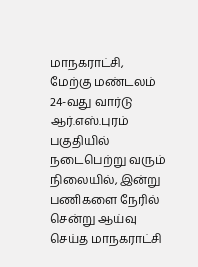மாநகராட்சி, மேற்கு மண்டலம் 24-வது வார்டு ஆர்.எஸ்.புரம் பகுதியில் நடைபெற்று வரும் நிலையில், இன்று பணிகளை நேரில் சென்று ஆய்வு செய்த மாநகராட்சி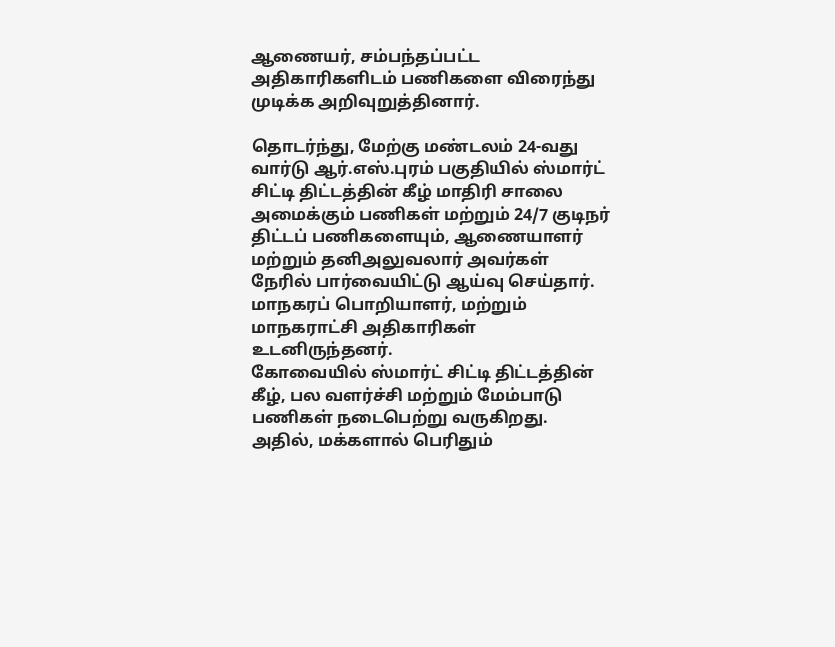ஆணையர், சம்பந்தப்பட்ட அதிகாரிகளிடம் பணிகளை விரைந்து முடிக்க அறிவுறுத்தினார்.

தொடர்ந்து, மேற்கு மண்டலம் 24-வது வார்டு ஆர்.எஸ்.புரம் பகுதியில் ஸ்மார்ட் சிட்டி திட்டத்தின் கீழ் மாதிரி சாலை அமைக்கும் பணிகள் மற்றும் 24/7 குடிநர் திட்டப் பணிகளையும், ஆணையாளர் மற்றும் தனிஅலுவலார் அவர்கள் நேரில் பார்வையிட்டு ஆய்வு செய்தார்.
மாநகரப் பொறியாளர், மற்றும் மாநகராட்சி அதிகாரிகள் உடனிருந்தனர்.
கோவையில் ஸ்மார்ட் சிட்டி திட்டத்தின் கீழ், பல வளர்ச்சி மற்றும் மேம்பாடு பணிகள் நடைபெற்று வருகிறது. அதில், மக்களால் பெரிதும்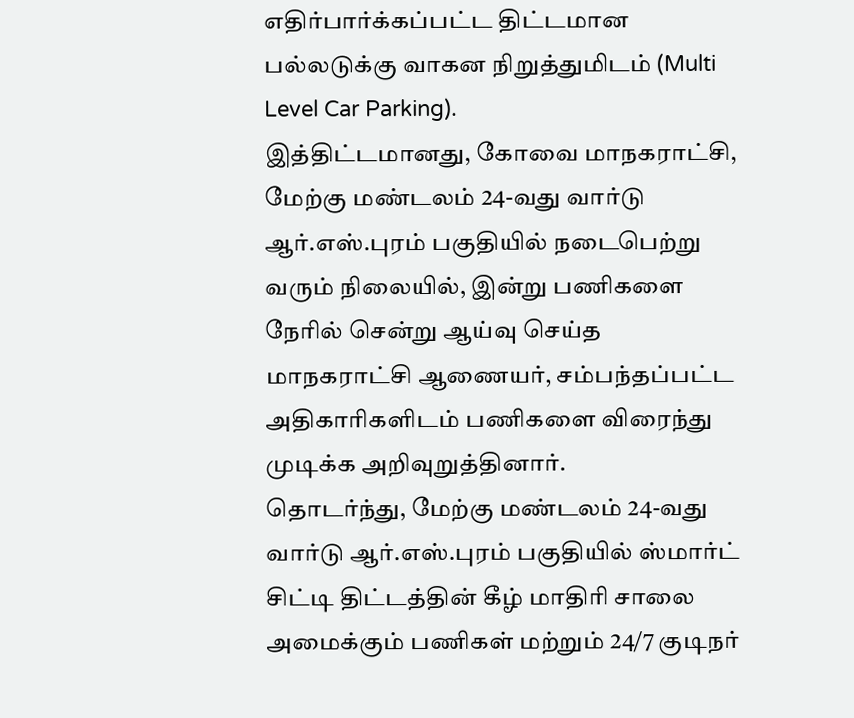எதிர்பார்க்கப்பட்ட திட்டமான பல்லடுக்கு வாகன நிறுத்துமிடம் (Multi Level Car Parking).
இத்திட்டமானது, கோவை மாநகராட்சி, மேற்கு மண்டலம் 24-வது வார்டு ஆர்.எஸ்.புரம் பகுதியில் நடைபெற்று வரும் நிலையில், இன்று பணிகளை நேரில் சென்று ஆய்வு செய்த மாநகராட்சி ஆணையர், சம்பந்தப்பட்ட அதிகாரிகளிடம் பணிகளை விரைந்து முடிக்க அறிவுறுத்தினார்.
தொடர்ந்து, மேற்கு மண்டலம் 24-வது வார்டு ஆர்.எஸ்.புரம் பகுதியில் ஸ்மார்ட் சிட்டி திட்டத்தின் கீழ் மாதிரி சாலை அமைக்கும் பணிகள் மற்றும் 24/7 குடிநர்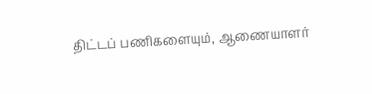திட்டப் பணிகளையும், ஆணையாளர்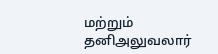மற்றும் தனிஅலுவலார்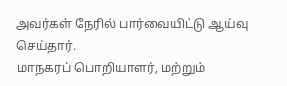அவர்கள் நேரில் பார்வையிட்டு ஆய்வு செய்தார்.
மாநகரப் பொறியாளர், மற்றும்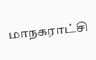மாநகராட்சி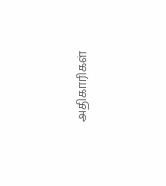அதிகாரிகள்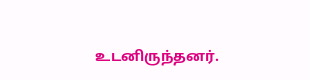உடனிருந்தனர்.